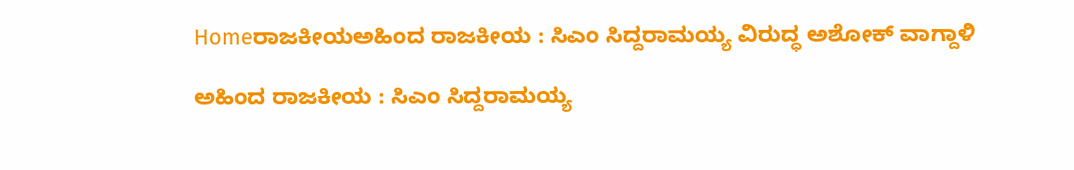Homeರಾಜಕೀಯಅಹಿಂದ ರಾಜಕೀಯ : ಸಿಎಂ ಸಿದ್ದರಾಮಯ್ಯ ವಿರುದ್ಧ ಅಶೋಕ್‌ ವಾಗ್ದಾಳಿ

ಅಹಿಂದ ರಾಜಕೀಯ : ಸಿಎಂ ಸಿದ್ದರಾಮಯ್ಯ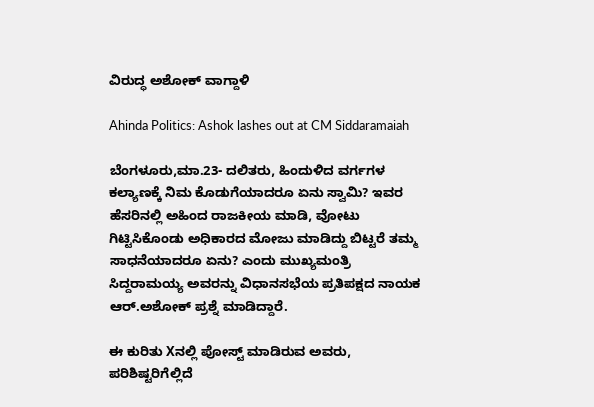ವಿರುದ್ಧ ಅಶೋಕ್‌ ವಾಗ್ದಾಳಿ

Ahinda Politics: Ashok lashes out at CM Siddaramaiah

ಬೆಂಗಳೂರು,ಮಾ.23- ದಲಿತರು, ಹಿಂದುಳಿದ ವರ್ಗಗಳ ಕಲ್ಯಾಣಕ್ಕೆ ನಿಮ ಕೊಡುಗೆಯಾದರೂ ಏನು ಸ್ವಾಮಿ? ಇವರ ಹೆಸರಿನಲ್ಲಿ ಅಹಿಂದ ರಾಜಕೀಯ ಮಾಡಿ, ವೋಟು ಗಿಟ್ಟಿಸಿಕೊಂಡು ಅಧಿಕಾರದ ಮೋಜು ಮಾಡಿದ್ದು ಬಿಟ್ಟರೆ ತಮ್ಮ ಸಾಧನೆಯಾದರೂ ಏನು? ಎಂದು ಮುಖ್ಯಮಂತ್ರಿ ಸಿದ್ದರಾಮಯ್ಯ ಅವರನ್ನು ವಿಧಾನಸಭೆಯ ಪ್ರತಿಪಕ್ಷದ ನಾಯಕ ಆರ್‌.ಅಶೋಕ್‌ ಪ್ರಶ್ನೆ ಮಾಡಿದ್ದಾರೆ.

ಈ ಕುರಿತು Xನಲ್ಲಿ ಪೋಸ್ಟ್‌ ಮಾಡಿರುವ ಅವರು, ಪರಿಶಿಷ್ಟರಿಗೆಲ್ಲಿದೆ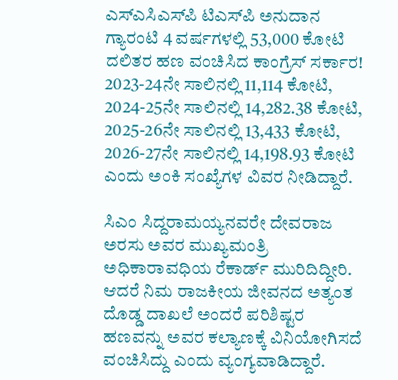ಎಸ್‌‍ಎಸಿಎಸ್‌‍ಪಿ ಟಿಎಸ್‌‍ಪಿ ಅನುದಾನ ಗ್ಯಾರಂಟಿ 4 ವರ್ಷಗಳಲ್ಲಿ 53,000 ಕೋಟಿ ದಲಿತರ ಹಣ ವಂಚಿಸಿದ ಕಾಂಗ್ರೆಸ್‌‍ ಸರ್ಕಾರ! 2023-24ನೇ ಸಾಲಿನಲ್ಲಿ 11,114 ಕೋಟಿ, 2024-25ನೇ ಸಾಲಿನಲ್ಲಿ 14,282.38 ಕೋಟಿ, 2025-26ನೇ ಸಾಲಿನಲ್ಲಿ 13,433 ಕೋಟಿ, 2026-27ನೇ ಸಾಲಿನಲ್ಲಿ 14,198.93 ಕೋಟಿ ಎಂದು ಅಂಕಿ ಸಂಖ್ಯೆಗಳ ವಿವರ ನೀಡಿದ್ದಾರೆ.

ಸಿಎಂ ಸಿದ್ದರಾಮಯ್ಯನವರೇ ದೇವರಾಜ ಅರಸು ಅವರ ಮುಖ್ಯಮಂತ್ರಿ ಅಧಿಕಾರಾವಧಿಯ ರೆಕಾರ್ಡ್‌ ಮುರಿದಿದ್ದೀರಿ. ಆದರೆ ನಿಮ ರಾಜಕೀಯ ಜೀವನದ ಅತ್ಯಂತ ದೊಡ್ಡ ದಾಖಲೆ ಅಂದರೆ ಪರಿಶಿಷ್ಟರ ಹಣವನ್ನು ಅವರ ಕಲ್ಯಾಣಕ್ಕೆ ವಿನಿಯೋಗಿಸದೆ ವಂಚಿಸಿದ್ದು ಎಂದು ವ್ಯಂಗ್ಯವಾಡಿದ್ದಾರೆ.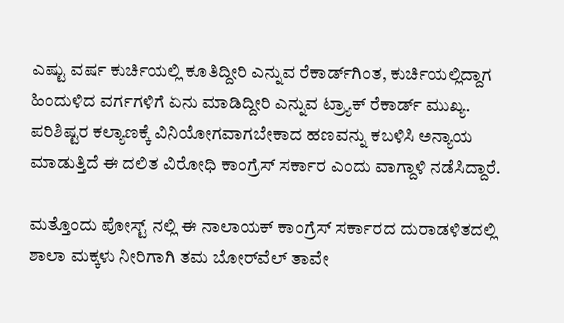ಎಷ್ಟು ವರ್ಷ ಕುರ್ಚಿಯಲ್ಲಿ ಕೂತಿದ್ದೀರಿ ಎನ್ನುವ ರೆಕಾರ್ಡ್‌ಗಿಂತ, ಕುರ್ಚಿಯಲ್ಲಿದ್ದಾಗ ಹಿಂದುಳಿದ ವರ್ಗಗಳಿಗೆ ಏನು ಮಾಡಿದ್ದೀರಿ ಎನ್ನುವ ಟ್ರ್ಯಾಕ್‌ ರೆಕಾರ್ಡ್‌ ಮುಖ್ಯ. ಪರಿಶಿಷ್ಟರ ಕಲ್ಯಾಣಕ್ಕೆ ವಿನಿಯೋಗವಾಗಬೇಕಾದ ಹಣವನ್ನು ಕಬಳಿಸಿ ಅನ್ಯಾಯ ಮಾಡುತ್ತಿದೆ ಈ ದಲಿತ ವಿರೋಧಿ ಕಾಂಗ್ರೆಸ್‌‍ ಸರ್ಕಾರ ಎಂದು ವಾಗ್ದಾಳಿ ನಡೆಸಿದ್ದಾರೆ.

ಮತ್ತೊಂದು ಪೋಸ್ಟ್‌ ನಲ್ಲಿ ಈ ನಾಲಾಯಕ್‌ ಕಾಂಗ್ರೆಸ್‌‍ ಸರ್ಕಾರದ ದುರಾಡಳಿತದಲ್ಲಿ ಶಾಲಾ ಮಕ್ಕಳು ನೀರಿಗಾಗಿ ತಮ ಬೋರ್‌ವೆಲ್‌ ತಾವೇ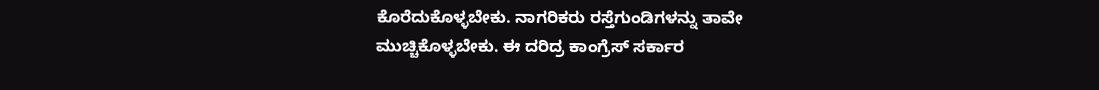ಕೊರೆದುಕೊಳ್ಳಬೇಕು. ನಾಗರಿಕರು ರಸ್ತೆಗುಂಡಿಗಳನ್ನು ತಾವೇ ಮುಚ್ಚಿಕೊಳ್ಳಬೇಕು. ಈ ದರಿದ್ರ ಕಾಂಗ್ರೆಸ್‌‍ ಸರ್ಕಾರ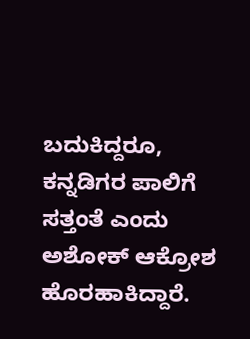ಬದುಕಿದ್ದರೂ, ಕನ್ನಡಿಗರ ಪಾಲಿಗೆ ಸತ್ತಂತೆ ಎಂದು ಅಶೋಕ್‌ ಆಕ್ರೋಶ ಹೊರಹಾಕಿದ್ದಾರೆ.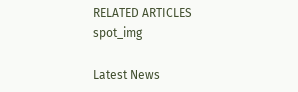RELATED ARTICLES
spot_img

Latest News